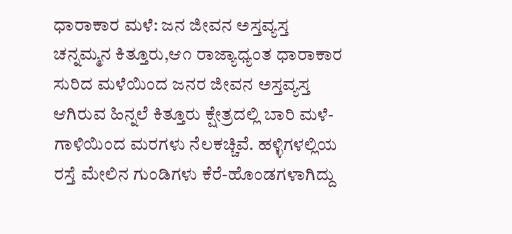ಧಾರಾಕಾರ ಮಳೆ: ಜನ ಜೀವನ ಅಸ್ತವ್ಯಸ್ತ
ಚನ್ನಮ್ಮನ ಕಿತ್ತೂರು,ಆ೧ ರಾಜ್ಯಾಧ್ಯಂತ ಧಾರಾಕಾರ ಸುರಿದ ಮಳೆಯಿಂದ ಜನರ ಜೀವನ ಅಸ್ತವ್ಯಸ್ತ ಆಗಿರುವ ಹಿನ್ನಲೆ ಕಿತ್ತೂರು ಕ್ಷೇತ್ರದಲ್ಲಿ ಬಾರಿ ಮಳೆ-ಗಾಳಿಯಿಂದ ಮರಗಳು ನೆಲಕಚ್ಚಿವೆ. ಹಳ್ಳಿಗಳಲ್ಲಿಯ ರಸ್ತೆ ಮೇಲಿನ ಗುಂಡಿಗಳು ಕೆರೆ-ಹೊಂಡಗಳಾಗಿದ್ದು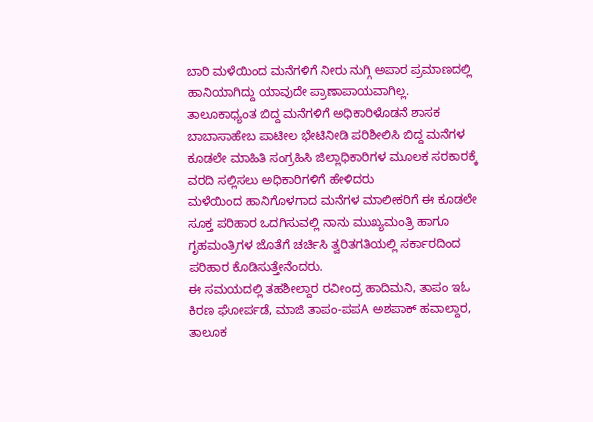ಬಾರಿ ಮಳೆಯಿಂದ ಮನೆಗಳಿಗೆ ನೀರು ನುಗ್ಗಿ ಅಪಾರ ಪ್ರಮಾಣದಲ್ಲಿ ಹಾನಿಯಾಗಿದ್ದು ಯಾವುದೇ ಪ್ರಾಣಾಪಾಯವಾಗಿಲ್ಲ.
ತಾಲೂಕಾಧ್ಯಂತ ಬಿದ್ದ ಮನೆಗಳಿಗೆ ಅಧಿಕಾರಿಳೊಡನೆ ಶಾಸಕ ಬಾಬಾಸಾಹೇಬ ಪಾಟೀಲ ಭೇಟಿನೀಡಿ ಪರಿಶೀಲಿಸಿ ಬಿದ್ದ ಮನೆಗಳ ಕೂಡಲೇ ಮಾಹಿತಿ ಸಂಗ್ರಹಿಸಿ ಜಿಲ್ಲಾಧಿಕಾರಿಗಳ ಮೂಲಕ ಸರಕಾರಕ್ಕೆ ವರದಿ ಸಲ್ಲಿಸಲು ಅಧಿಕಾರಿಗಳಿಗೆ ಹೇಳಿದರು
ಮಳೆಯಿಂದ ಹಾನಿಗೊಳಗಾದ ಮನೆಗಳ ಮಾಲೀಕರಿಗೆ ಈ ಕೂಡಲೇ ಸೂಕ್ತ ಪರಿಹಾರ ಒದಗಿಸುವಲ್ಲಿ ನಾನು ಮುಖ್ಯಮಂತ್ರಿ ಹಾಗೂ ಗೃಹಮಂತ್ರಿಗಳ ಜೊತೆಗೆ ಚರ್ಚಿಸಿ ತ್ವರಿತಗತಿಯಲ್ಲಿ ಸರ್ಕಾರದಿಂದ ಪರಿಹಾರ ಕೊಡಿಸುತ್ತೇನೆಂದರು.
ಈ ಸಮಯದಲ್ಲಿ ತಹಶೀಲ್ದಾರ ರವೀಂದ್ರ ಹಾದಿಮನಿ, ತಾಪಂ ಇಓ ಕಿರಣ ಘೋರ್ಪಡೆ, ಮಾಜಿ ತಾಪಂ-ಪಪA ಅಶಪಾಕ್ ಹವಾಲ್ದಾರ, ತಾಲೂಕ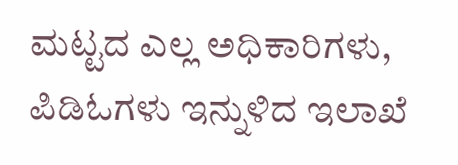ಮಟ್ಟದ ಎಲ್ಲ ಅಧಿಕಾರಿಗಳು, ಪಿಡಿಓಗಳು ಇನ್ನುಳಿದ ಇಲಾಖೆ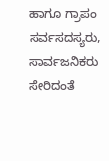ಹಾಗೂ ಗ್ರಾಪಂ ಸರ್ವಸದಸ್ಯರು, ಸಾರ್ವಜನಿಕರು ಸೇರಿದಂತೆ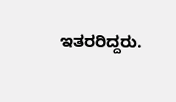ಇತರರಿದ್ದರು.